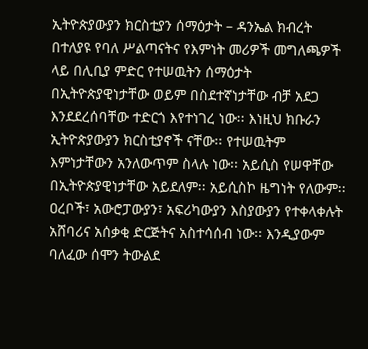ኢትዮጵያውያን ክርስቲያን ሰማዕታት – ዳንኤል ክብረት
በተለያዩ የባለ ሥልጣናትና የእምነት መሪዎች መግለጫዎች ላይ በሊቢያ ምድር የተሠዉትን ሰማዕታት በኢትዮጵያዊነታቸው ወይም በስደተኛነታቸው ብቻ አደጋ እንደደረሰባቸው ተድርጎ እየተነገረ ነው፡፡ እነዚህ ክቡራን ኢትዮጵያውያን ክርስቲያኖች ናቸው፡፡ የተሠዉትም እምነታቸውን አንለውጥም ስላሉ ነው፡፡ አይሲስ የሠዋቸው በኢትዮጵያዊነታቸው አይደለም፡፡ አይሲስኮ ዜግነት የለውም፡፡ ዐረቦች፣ አውሮፓውያን፣ አፍሪካውያን እስያውያን የተቀላቀሉት አሸባሪና አሰቃቂ ድርጅትና አስተሳሰብ ነው፡፡ እንዲያውም ባለፈው ሰሞን ትውልደ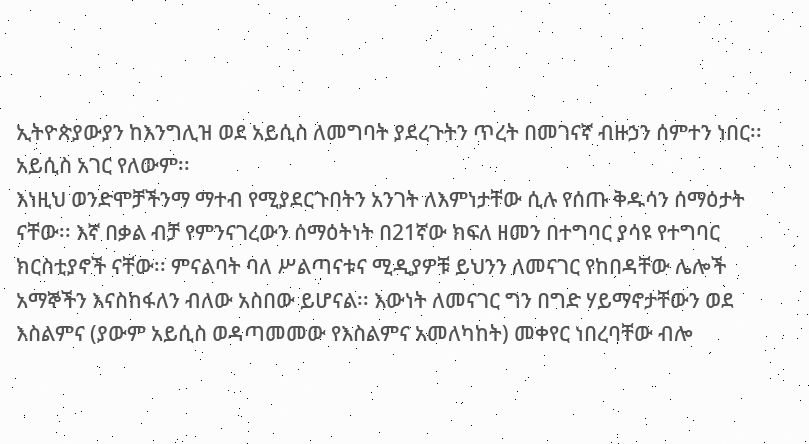ኢትዮጵያውያን ከእንግሊዝ ወደ አይሲስ ለመግባት ያደረጉትን ጥረት በመገናኛ ብዙኃን ሰምተን ነበር፡፡ አይሲስ አገር የለውም፡፡
እነዚህ ወንድሞቻችንማ ማተብ የሚያደርጉበትን አንገት ለእምነታቸው ሲሉ የሰጡ ቅዱሳን ሰማዕታት ናቸው፡፡ እኛ በቃል ብቻ የምንናገረውን ሰማዕትነት በ21ኛው ክፍለ ዘመን በተግባር ያሳዩ የተግባር ክርስቲያኖች ናቸው፡፡ ምናልባት ባለ ሥልጣናቱና ሚዲያዎቹ ይህንን ለመናገር የከበዳቸው ሌሎች አማኞችን እናስከፋለን ብለው አስበው ይሆናል፡፡ እውነት ለመናገር ግን በግድ ሃይማኖታቸውን ወደ እስልምና (ያውም አይሲስ ወዳጣመመው የእስልምና አመለካከት) መቀየር ነበረባቸው ብሎ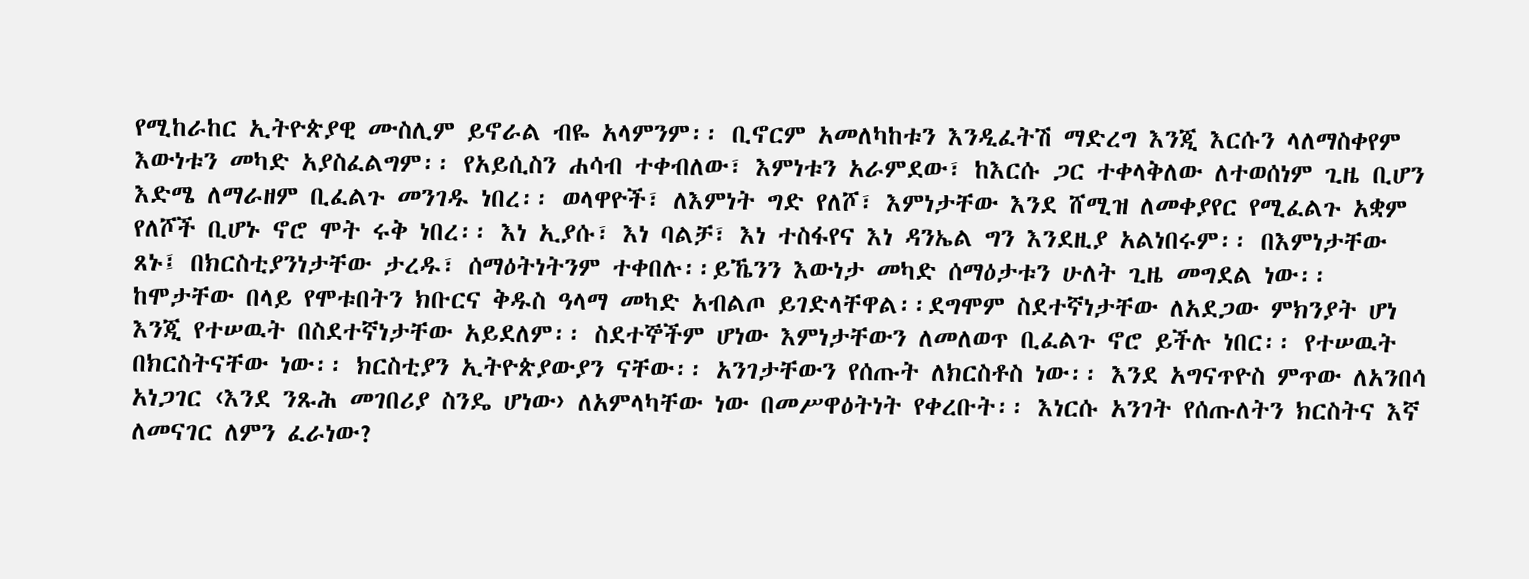የሚከራከር ኢትዮጵያዊ ሙስሊም ይኖራል ብዬ አላምንም፡፡ ቢኖርም አመለካከቱን እንዲፈትሽ ማድረግ እንጂ እርሱን ላለማስቀየም እውነቱን መካድ አያስፈልግም፡፡ የአይሲስን ሐሳብ ተቀብለው፣ እምነቱን አራምደው፣ ከእርሱ ጋር ተቀላቅለው ለተወሰነም ጊዜ ቢሆን እድሜ ለማራዘም ቢፈልጉ መንገዱ ነበረ፡፡ ወላዋዮች፣ ለእምነት ግድ የለሾ፣ እምነታቸው እንደ ሸሚዝ ለመቀያየር የሚፈልጉ አቋም የለሾች ቢሆኑ ኖሮ ሞት ሩቅ ነበረ፡፡ እነ ኢያሱ፣ እነ ባልቻ፣ እነ ተስፋየና እነ ዳንኤል ግን እንደዚያ አልነበሩም፡፡ በእምነታቸው ጸኑ፤ በክርስቲያንነታቸው ታረዱ፣ ሰማዕትነትንም ተቀበሉ፡፡ይኼንን እውነታ መካድ ሰማዕታቱን ሁለት ጊዜ መግደል ነው፡፡ ከሞታቸው በላይ የሞቱበትን ክቡርና ቅዱስ ዓላማ መካድ አብልጦ ይገድላቸዋል፡፡ደግሞም ስደተኛነታቸው ለአደጋው ምክንያት ሆነ እንጂ የተሠዉት በስደተኛነታቸው አይደለም፡፡ ስደተኞችም ሆነው እምነታቸውን ለመለወጥ ቢፈልጉ ኖሮ ይችሉ ነበር፡፡ የተሠዉት በክርስትናቸው ነው፡፡ ክርስቲያን ኢትዮጵያውያን ናቸው፡፡ አንገታቸውን የሰጡት ለክርስቶስ ነው፡፡ እንደ አግናጥዮስ ምጥው ለአንበሳ አነጋገር ‹እንደ ንጹሕ መገበሪያ ስንዴ ሆነው› ለአምላካቸው ነው በመሥዋዕትነት የቀረቡት፡፡ እነርሱ አንገት የሰጡለትን ክርስትና እኛ ለመናገር ለምን ፈራነው?